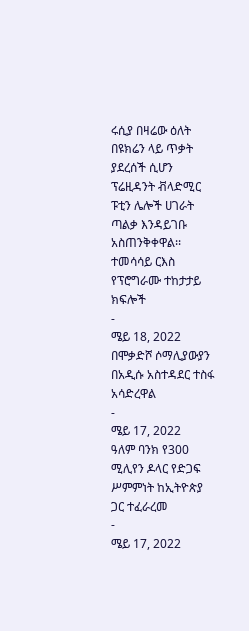ሩሲያ በዛሬው ዕለት በዩክሬን ላይ ጥቃት ያደረሰች ሲሆን ፕሬዚዳንት ቭላድሚር ፑቲን ሌሎች ሀገራት ጣልቃ እንዳይገቡ አስጠንቅቀዋል፡፡
ተመሳሳይ ርእስ
የፕሮግራሙ ተከታታይ ክፍሎች
-
ሜይ 18, 2022
በሞቃድሾ ሶማሊያውያን በአዲሱ አስተዳደር ተስፋ አሳድረዋል
-
ሜይ 17, 2022
ዓለም ባንክ የ300 ሚሊየን ዶላር የድጋፍ ሥምምነት ከኢትዮጵያ ጋር ተፈራረመ
-
ሜይ 17, 2022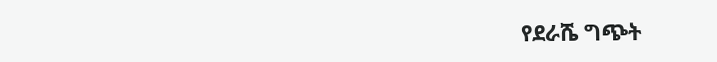የደራሼ ግጭት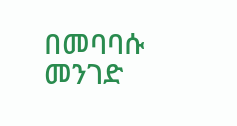በመባባሱ መንገድ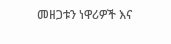መዘጋቱን ነዋሪዎች እና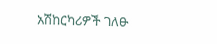አሽከርካሪዎች ገለፁ